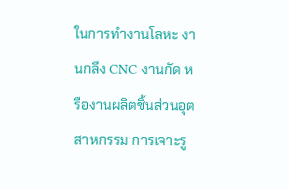ในการทำงานโลหะ งานกลึง CNC งานกัด หรืองานผลิตชิ้นส่วนอุตสาหกรรม การเจาะรู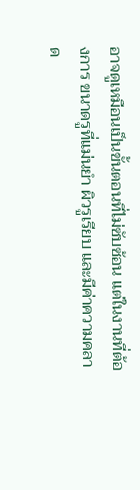อาจดูเหมือนเป็นขั้นตอนที่ไม่ซับซ้อน แต่ในงานที่ต้องการ ขนาดรูที่แม่นยำ ผิวรูเรียบ และมีค่าความคลาด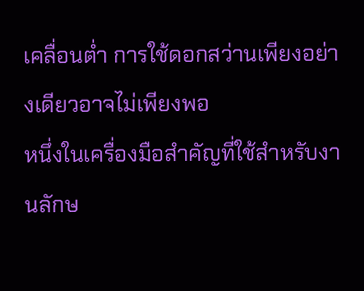เคลื่อนต่ำ การใช้ดอกสว่านเพียงอย่างเดียวอาจไม่เพียงพอ
หนึ่งในเครื่องมือสำคัญที่ใช้สำหรับงานลักษ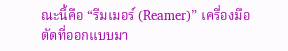ณะนี้คือ “รีมเมอร์ (Reamer)” เครื่องมือตัดที่ออกแบบมา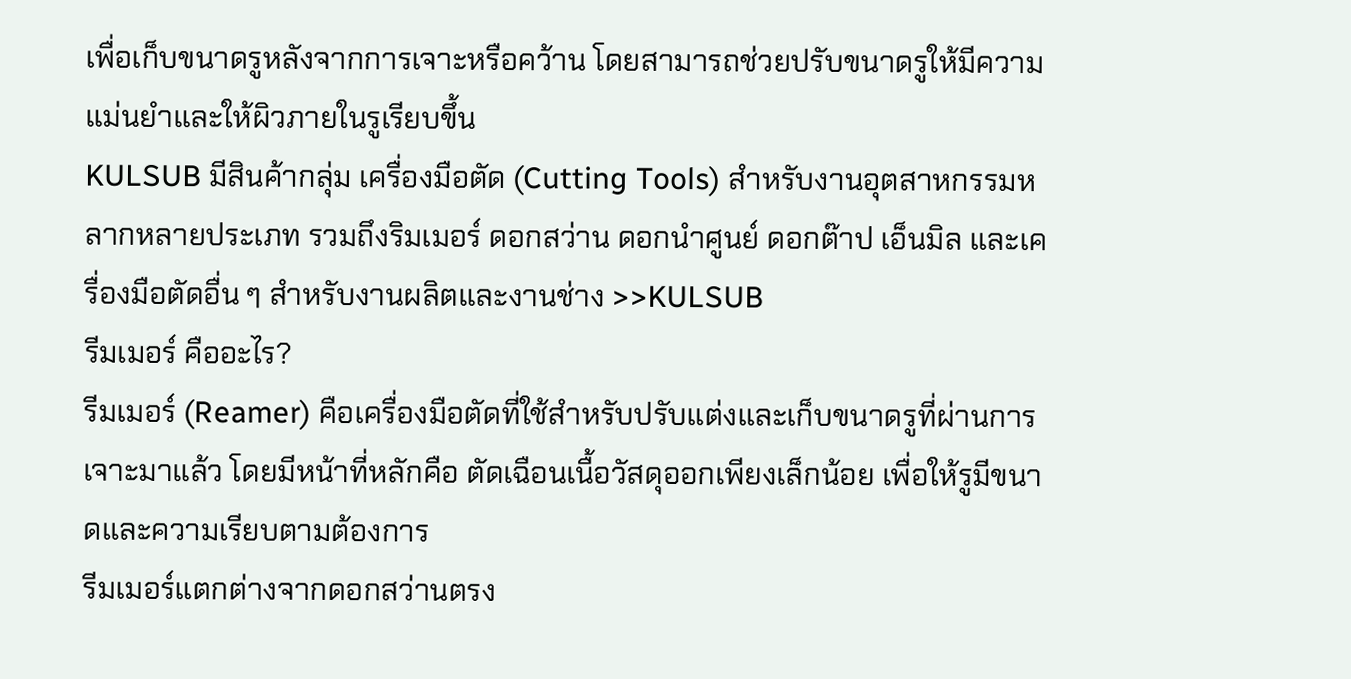เพื่อเก็บขนาดรูหลังจากการเจาะหรือคว้าน โดยสามารถช่วยปรับขนาดรูให้มีความแม่นยำและให้ผิวภายในรูเรียบขึ้น
KULSUB มีสินค้ากลุ่ม เครื่องมือตัด (Cutting Tools) สำหรับงานอุตสาหกรรมหลากหลายประเภท รวมถึงริมเมอร์ ดอกสว่าน ดอกนำศูนย์ ดอกต๊าป เอ็นมิล และเครื่องมือตัดอื่น ๆ สำหรับงานผลิตและงานช่าง >>KULSUB
รีมเมอร์ คืออะไร?
รีมเมอร์ (Reamer) คือเครื่องมือตัดที่ใช้สำหรับปรับแต่งและเก็บขนาดรูที่ผ่านการเจาะมาแล้ว โดยมีหน้าที่หลักคือ ตัดเฉือนเนื้อวัสดุออกเพียงเล็กน้อย เพื่อให้รูมีขนาดและความเรียบตามต้องการ
รีมเมอร์แตกต่างจากดอกสว่านตรง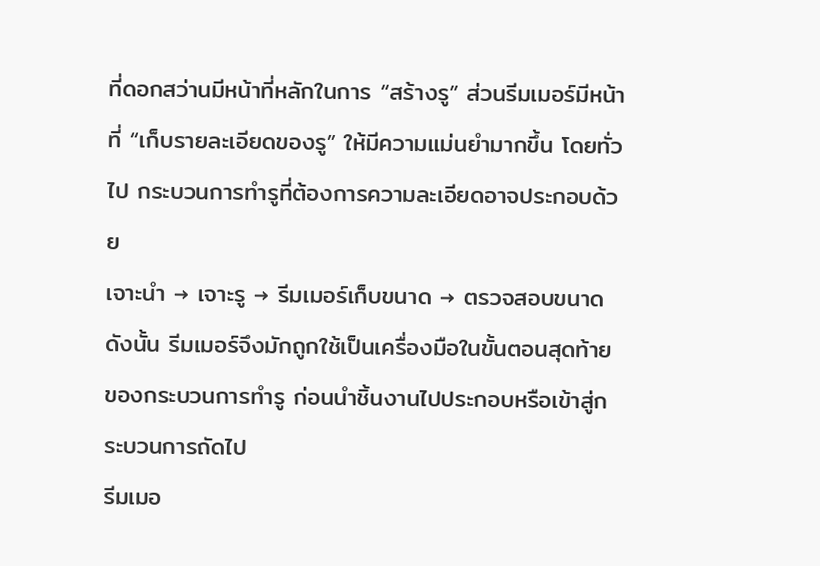ที่ดอกสว่านมีหน้าที่หลักในการ “สร้างรู” ส่วนรีมเมอร์มีหน้าที่ “เก็บรายละเอียดของรู” ให้มีความแม่นยำมากขึ้น โดยทั่วไป กระบวนการทำรูที่ต้องการความละเอียดอาจประกอบด้วย
เจาะนำ → เจาะรู → รีมเมอร์เก็บขนาด → ตรวจสอบขนาด
ดังนั้น รีมเมอร์จึงมักถูกใช้เป็นเครื่องมือในขั้นตอนสุดท้ายของกระบวนการทำรู ก่อนนำชิ้นงานไปประกอบหรือเข้าสู่กระบวนการถัดไป
รีมเมอ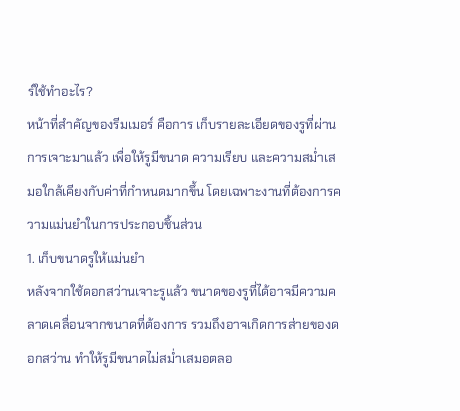ร์ใช้ทำอะไร?
หน้าที่สำคัญของรีมเมอร์ คือการ เก็บรายละเอียดของรูที่ผ่านการเจาะมาแล้ว เพื่อให้รูมีขนาด ความเรียบ และความสม่ำเสมอใกล้เคียงกับค่าที่กำหนดมากขึ้น โดยเฉพาะงานที่ต้องการความแม่นยำในการประกอบชิ้นส่วน
1. เก็บขนาดรูให้แม่นยำ
หลังจากใช้ดอกสว่านเจาะรูแล้ว ขนาดของรูที่ได้อาจมีความคลาดเคลื่อนจากขนาดที่ต้องการ รวมถึงอาจเกิดการส่ายของดอกสว่าน ทำให้รูมีขนาดไม่สม่ำเสมอตลอ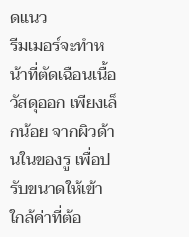ดแนว
รีมเมอร์จะทำหน้าที่ตัดเฉือนเนื้อวัสดุออก เพียงเล็กน้อย จากผิวด้านในของรู เพื่อปรับขนาดให้เข้าใกล้ค่าที่ต้อ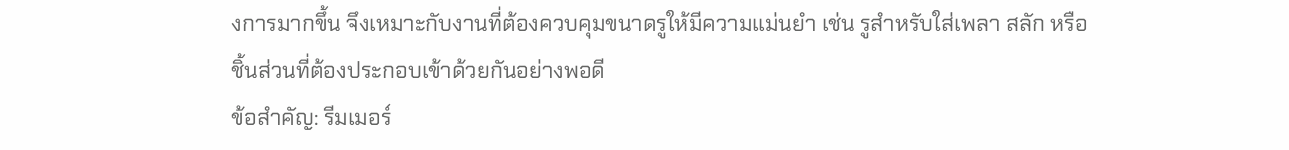งการมากขึ้น จึงเหมาะกับงานที่ต้องควบคุมขนาดรูให้มีความแม่นยำ เช่น รูสำหรับใส่เพลา สลัก หรือชิ้นส่วนที่ต้องประกอบเข้าด้วยกันอย่างพอดี
ข้อสำคัญ: รีมเมอร์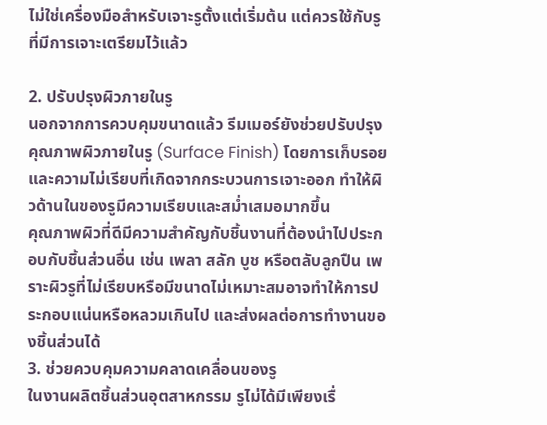ไม่ใช่เครื่องมือสำหรับเจาะรูตั้งแต่เริ่มต้น แต่ควรใช้กับรูที่มีการเจาะเตรียมไว้แล้ว

2. ปรับปรุงผิวภายในรู
นอกจากการควบคุมขนาดแล้ว รีมเมอร์ยังช่วยปรับปรุง คุณภาพผิวภายในรู (Surface Finish) โดยการเก็บรอยและความไม่เรียบที่เกิดจากกระบวนการเจาะออก ทำให้ผิวด้านในของรูมีความเรียบและสม่ำเสมอมากขึ้น
คุณภาพผิวที่ดีมีความสำคัญกับชิ้นงานที่ต้องนำไปประกอบกับชิ้นส่วนอื่น เช่น เพลา สลัก บูช หรือตลับลูกปืน เพราะผิวรูที่ไม่เรียบหรือมีขนาดไม่เหมาะสมอาจทำให้การประกอบแน่นหรือหลวมเกินไป และส่งผลต่อการทำงานของชิ้นส่วนได้
3. ช่วยควบคุมความคลาดเคลื่อนของรู
ในงานผลิตชิ้นส่วนอุตสาหกรรม รูไม่ได้มีเพียงเรื่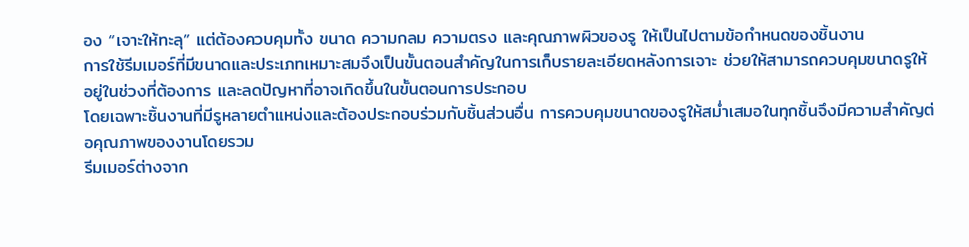อง “เจาะให้ทะลุ” แต่ต้องควบคุมทั้ง ขนาด ความกลม ความตรง และคุณภาพผิวของรู ให้เป็นไปตามข้อกำหนดของชิ้นงาน
การใช้รีมเมอร์ที่มีขนาดและประเภทเหมาะสมจึงเป็นขั้นตอนสำคัญในการเก็บรายละเอียดหลังการเจาะ ช่วยให้สามารถควบคุมขนาดรูให้อยู่ในช่วงที่ต้องการ และลดปัญหาที่อาจเกิดขึ้นในขั้นตอนการประกอบ
โดยเฉพาะชิ้นงานที่มีรูหลายตำแหน่งและต้องประกอบร่วมกับชิ้นส่วนอื่น การควบคุมขนาดของรูให้สม่ำเสมอในทุกชิ้นจึงมีความสำคัญต่อคุณภาพของงานโดยรวม
รีมเมอร์ต่างจาก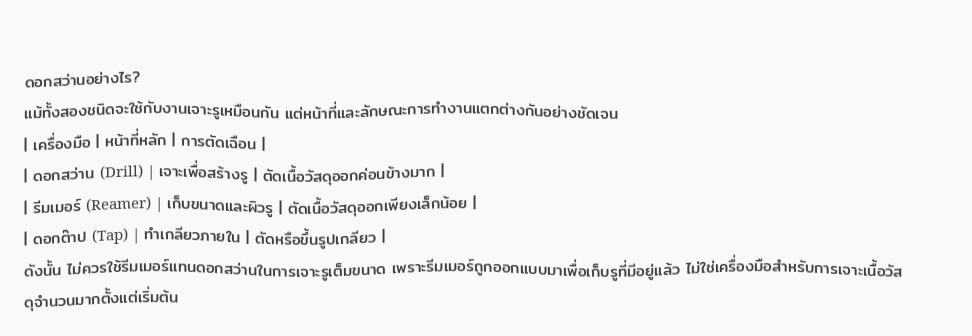ดอกสว่านอย่างไร?
แม้ทั้งสองชนิดจะใช้กับงานเจาะรูเหมือนกัน แต่หน้าที่และลักษณะการทำงานแตกต่างกันอย่างชัดเจน
| เครื่องมือ | หน้าที่หลัก | การตัดเฉือน |
| ดอกสว่าน (Drill) | เจาะเพื่อสร้างรู | ตัดเนื้อวัสดุออกค่อนข้างมาก |
| รีมเมอร์ (Reamer) | เก็บขนาดและผิวรู | ตัดเนื้อวัสดุออกเพียงเล็กน้อย |
| ดอกต๊าป (Tap) | ทำเกลียวภายใน | ตัดหรือขึ้นรูปเกลียว |
ดังนั้น ไม่ควรใช้รีมเมอร์แทนดอกสว่านในการเจาะรูเต็มขนาด เพราะรีมเมอร์ถูกออกแบบมาเพื่อเก็บรูที่มีอยู่แล้ว ไม่ใช่เครื่องมือสำหรับการเจาะเนื้อวัสดุจำนวนมากตั้งแต่เริ่มต้น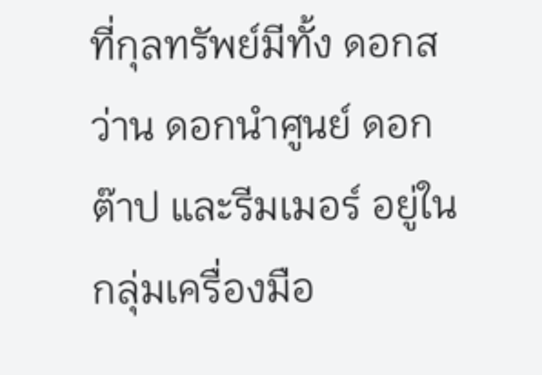ที่กุลทรัพย์มีทั้ง ดอกสว่าน ดอกนำศูนย์ ดอกต๊าป และรีมเมอร์ อยู่ในกลุ่มเครื่องมือ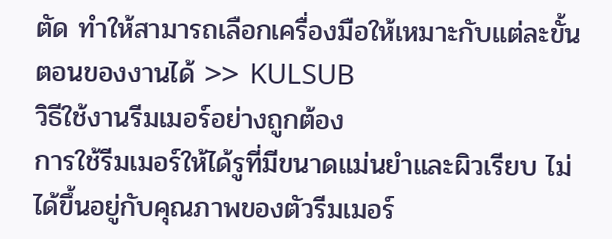ตัด ทำให้สามารถเลือกเครื่องมือให้เหมาะกับแต่ละขั้นตอนของงานได้ >> KULSUB
วิธีใช้งานรีมเมอร์อย่างถูกต้อง
การใช้รีมเมอร์ให้ได้รูที่มีขนาดแม่นยำและผิวเรียบ ไม่ได้ขึ้นอยู่กับคุณภาพของตัวรีมเมอร์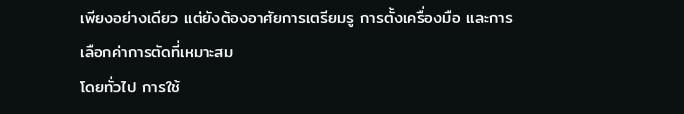เพียงอย่างเดียว แต่ยังต้องอาศัยการเตรียมรู การตั้งเครื่องมือ และการเลือกค่าการตัดที่เหมาะสม
โดยทั่วไป การใช้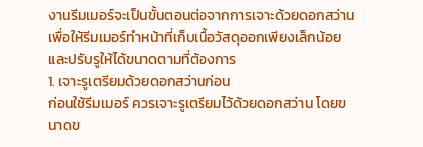งานรีมเมอร์จะเป็นขั้นตอนต่อจากการเจาะด้วยดอกสว่าน เพื่อให้รีมเมอร์ทำหน้าที่เก็บเนื้อวัสดุออกเพียงเล็กน้อยและปรับรูให้ได้ขนาดตามที่ต้องการ
1. เจาะรูเตรียมด้วยดอกสว่านก่อน
ก่อนใช้รีมเมอร์ ควรเจาะรูเตรียมไว้ด้วยดอกสว่าน โดยขนาดข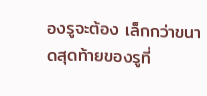องรูจะต้อง เล็กกว่าขนาดสุดท้ายของรูที่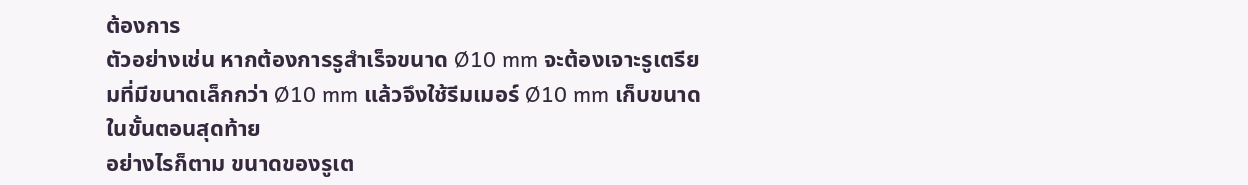ต้องการ
ตัวอย่างเช่น หากต้องการรูสำเร็จขนาด Ø10 mm จะต้องเจาะรูเตรียมที่มีขนาดเล็กกว่า Ø10 mm แล้วจึงใช้รีมเมอร์ Ø10 mm เก็บขนาดในขั้นตอนสุดท้าย
อย่างไรก็ตาม ขนาดของรูเต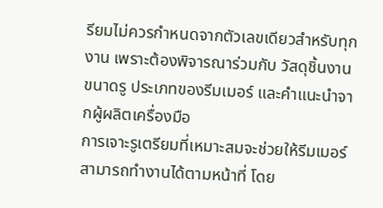รียมไม่ควรกำหนดจากตัวเลขเดียวสำหรับทุกงาน เพราะต้องพิจารณาร่วมกับ วัสดุชิ้นงาน ขนาดรู ประเภทของรีมเมอร์ และคำแนะนำจากผู้ผลิตเครื่องมือ
การเจาะรูเตรียมที่เหมาะสมจะช่วยให้รีมเมอร์สามารถทำงานได้ตามหน้าที่ โดย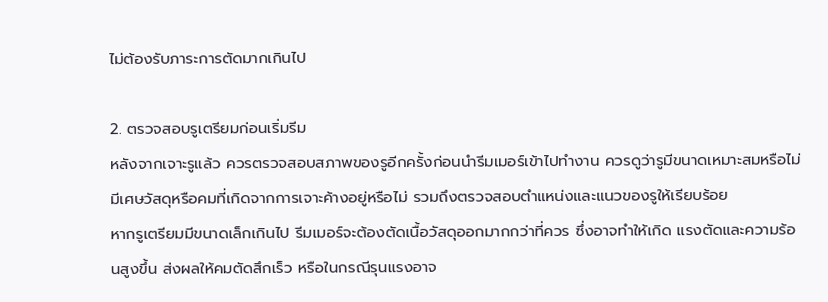ไม่ต้องรับภาระการตัดมากเกินไป

2. ตรวจสอบรูเตรียมก่อนเริ่มรีม
หลังจากเจาะรูแล้ว ควรตรวจสอบสภาพของรูอีกครั้งก่อนนำรีมเมอร์เข้าไปทำงาน ควรดูว่ารูมีขนาดเหมาะสมหรือไม่ มีเศษวัสดุหรือคมที่เกิดจากการเจาะค้างอยู่หรือไม่ รวมถึงตรวจสอบตำแหน่งและแนวของรูให้เรียบร้อย
หากรูเตรียมมีขนาดเล็กเกินไป รีมเมอร์จะต้องตัดเนื้อวัสดุออกมากกว่าที่ควร ซึ่งอาจทำให้เกิด แรงตัดและความร้อนสูงขึ้น ส่งผลให้คมตัดสึกเร็ว หรือในกรณีรุนแรงอาจ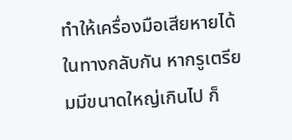ทำให้เครื่องมือเสียหายได้
ในทางกลับกัน หากรูเตรียมมีขนาดใหญ่เกินไป ก็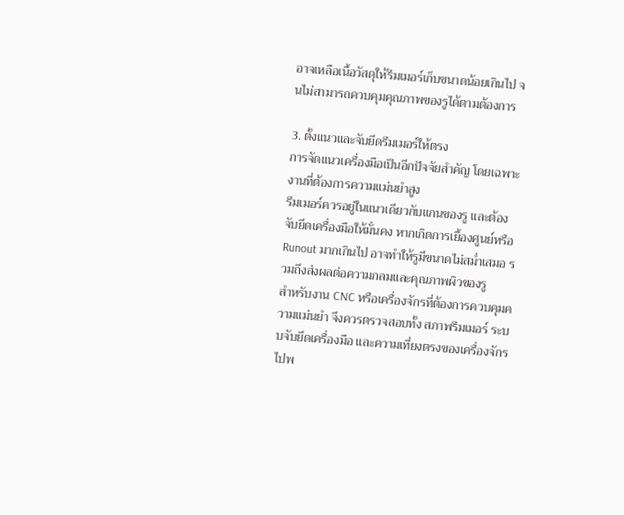อาจเหลือเนื้อวัสดุให้รีมเมอร์เก็บขนาดน้อยเกินไป จนไม่สามารถควบคุมคุณภาพของรูได้ตามต้องการ

3. ตั้งแนวและจับยึดรีมเมอร์ให้ตรง
การจัดแนวเครื่องมือเป็นอีกปัจจัยสำคัญ โดยเฉพาะงานที่ต้องการความแม่นยำสูง
รีมเมอร์ควรอยู่ในแนวเดียวกับแกนของรู และต้องจับยึดเครื่องมือให้มั่นคง หากเกิดการเยื้องศูนย์หรือ Runout มากเกินไป อาจทำให้รูมีขนาดไม่สม่ำเสมอ รวมถึงส่งผลต่อความกลมและคุณภาพผิวของรู
สำหรับงาน CNC หรือเครื่องจักรที่ต้องการควบคุมความแม่นยำ จึงควรตรวจสอบทั้ง สภาพรีมเมอร์ ระบบจับยึดเครื่องมือ และความเที่ยงตรงของเครื่องจักร ไปพ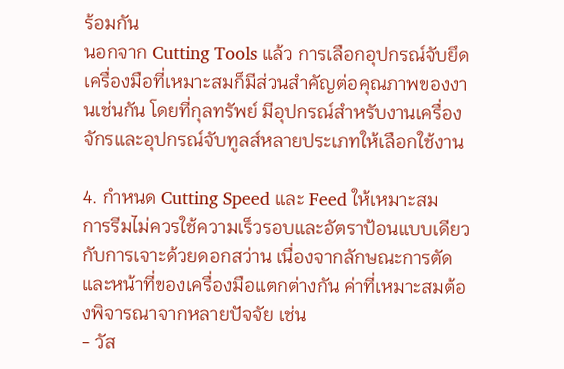ร้อมกัน
นอกจาก Cutting Tools แล้ว การเลือกอุปกรณ์จับยึดเครื่องมือที่เหมาะสมก็มีส่วนสำคัญต่อคุณภาพของงานเช่นกัน โดยที่กุลทรัพย์ มีอุปกรณ์สำหรับงานเครื่องจักรและอุปกรณ์จับทูลส์หลายประเภทให้เลือกใช้งาน

4. กำหนด Cutting Speed และ Feed ให้เหมาะสม
การรีมไม่ควรใช้ความเร็วรอบและอัตราป้อนแบบเดียวกับการเจาะด้วยดอกสว่าน เนื่องจากลักษณะการตัดและหน้าที่ของเครื่องมือแตกต่างกัน ค่าที่เหมาะสมต้องพิจารณาจากหลายปัจจัย เช่น
- วัส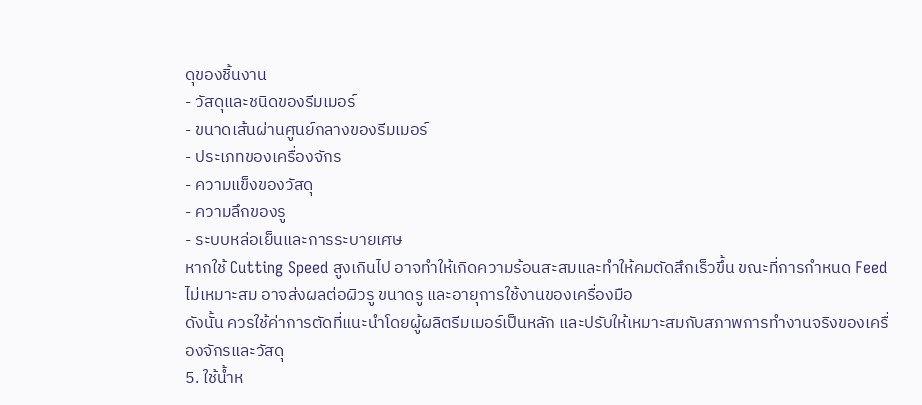ดุของชิ้นงาน
- วัสดุและชนิดของรีมเมอร์
- ขนาดเส้นผ่านศูนย์กลางของรีมเมอร์
- ประเภทของเครื่องจักร
- ความแข็งของวัสดุ
- ความลึกของรู
- ระบบหล่อเย็นและการระบายเศษ
หากใช้ Cutting Speed สูงเกินไป อาจทำให้เกิดความร้อนสะสมและทำให้คมตัดสึกเร็วขึ้น ขณะที่การกำหนด Feed ไม่เหมาะสม อาจส่งผลต่อผิวรู ขนาดรู และอายุการใช้งานของเครื่องมือ
ดังนั้น ควรใช้ค่าการตัดที่แนะนำโดยผู้ผลิตรีมเมอร์เป็นหลัก และปรับให้เหมาะสมกับสภาพการทำงานจริงของเครื่องจักรและวัสดุ
5. ใช้น้ำห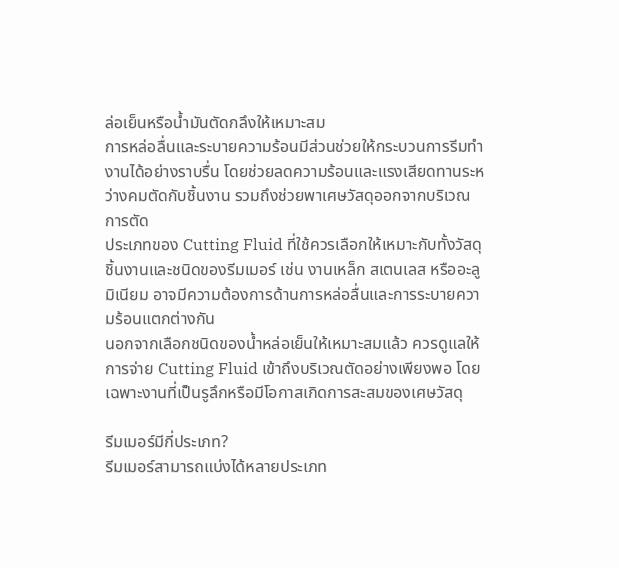ล่อเย็นหรือน้ำมันตัดกลึงให้เหมาะสม
การหล่อลื่นและระบายความร้อนมีส่วนช่วยให้กระบวนการรีมทำงานได้อย่างราบรื่น โดยช่วยลดความร้อนและแรงเสียดทานระหว่างคมตัดกับชิ้นงาน รวมถึงช่วยพาเศษวัสดุออกจากบริเวณการตัด
ประเภทของ Cutting Fluid ที่ใช้ควรเลือกให้เหมาะกับทั้งวัสดุชิ้นงานและชนิดของรีมเมอร์ เช่น งานเหล็ก สเตนเลส หรืออะลูมิเนียม อาจมีความต้องการด้านการหล่อลื่นและการระบายความร้อนแตกต่างกัน
นอกจากเลือกชนิดของน้ำหล่อเย็นให้เหมาะสมแล้ว ควรดูแลให้การจ่าย Cutting Fluid เข้าถึงบริเวณตัดอย่างเพียงพอ โดยเฉพาะงานที่เป็นรูลึกหรือมีโอกาสเกิดการสะสมของเศษวัสดุ

รีมเมอร์มีกี่ประเภท?
รีมเมอร์สามารถแบ่งได้หลายประเภท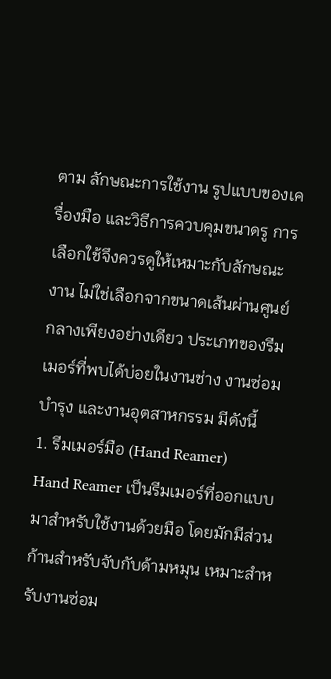ตาม ลักษณะการใช้งาน รูปแบบของเครื่องมือ และวิธีการควบคุมขนาดรู การเลือกใช้จึงควรดูให้เหมาะกับลักษณะงาน ไม่ใช่เลือกจากขนาดเส้นผ่านศูนย์กลางเพียงอย่างเดียว ประเภทของรีมเมอร์ที่พบได้บ่อยในงานช่าง งานซ่อมบำรุง และงานอุตสาหกรรม มีดังนี้
1. รีมเมอร์มือ (Hand Reamer)
Hand Reamer เป็นรีมเมอร์ที่ออกแบบมาสำหรับใช้งานด้วยมือ โดยมักมีส่วนก้านสำหรับจับกับด้ามหมุน เหมาะสำหรับงานซ่อม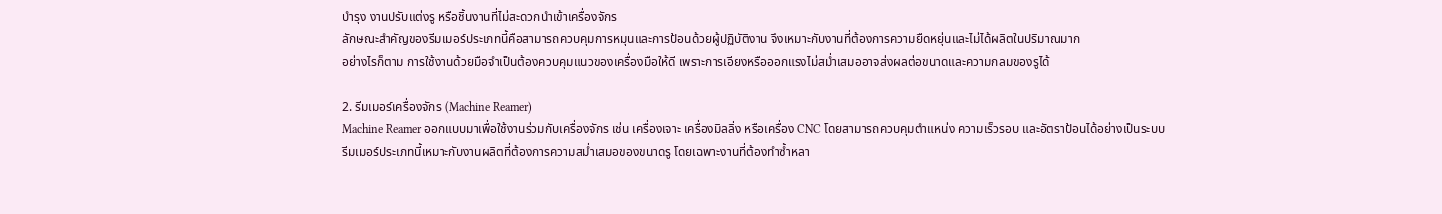บำรุง งานปรับแต่งรู หรือชิ้นงานที่ไม่สะดวกนำเข้าเครื่องจักร
ลักษณะสำคัญของรีมเมอร์ประเภทนี้คือสามารถควบคุมการหมุนและการป้อนด้วยผู้ปฏิบัติงาน จึงเหมาะกับงานที่ต้องการความยืดหยุ่นและไม่ได้ผลิตในปริมาณมาก
อย่างไรก็ตาม การใช้งานด้วยมือจำเป็นต้องควบคุมแนวของเครื่องมือให้ดี เพราะการเอียงหรือออกแรงไม่สม่ำเสมออาจส่งผลต่อขนาดและความกลมของรูได้

2. รีมเมอร์เครื่องจักร (Machine Reamer)
Machine Reamer ออกแบบมาเพื่อใช้งานร่วมกับเครื่องจักร เช่น เครื่องเจาะ เครื่องมิลลิ่ง หรือเครื่อง CNC โดยสามารถควบคุมตำแหน่ง ความเร็วรอบ และอัตราป้อนได้อย่างเป็นระบบ
รีมเมอร์ประเภทนี้เหมาะกับงานผลิตที่ต้องการความสม่ำเสมอของขนาดรู โดยเฉพาะงานที่ต้องทำซ้ำหลา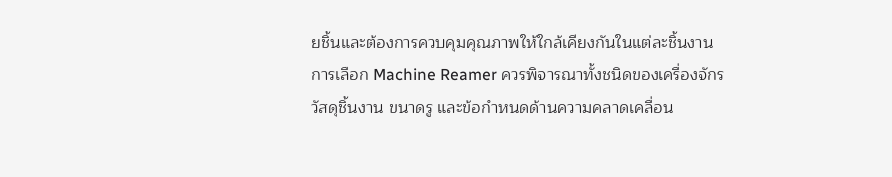ยชิ้นและต้องการควบคุมคุณภาพให้ใกล้เคียงกันในแต่ละชิ้นงาน
การเลือก Machine Reamer ควรพิจารณาทั้งชนิดของเครื่องจักร วัสดุชิ้นงาน ขนาดรู และข้อกำหนดด้านความคลาดเคลื่อน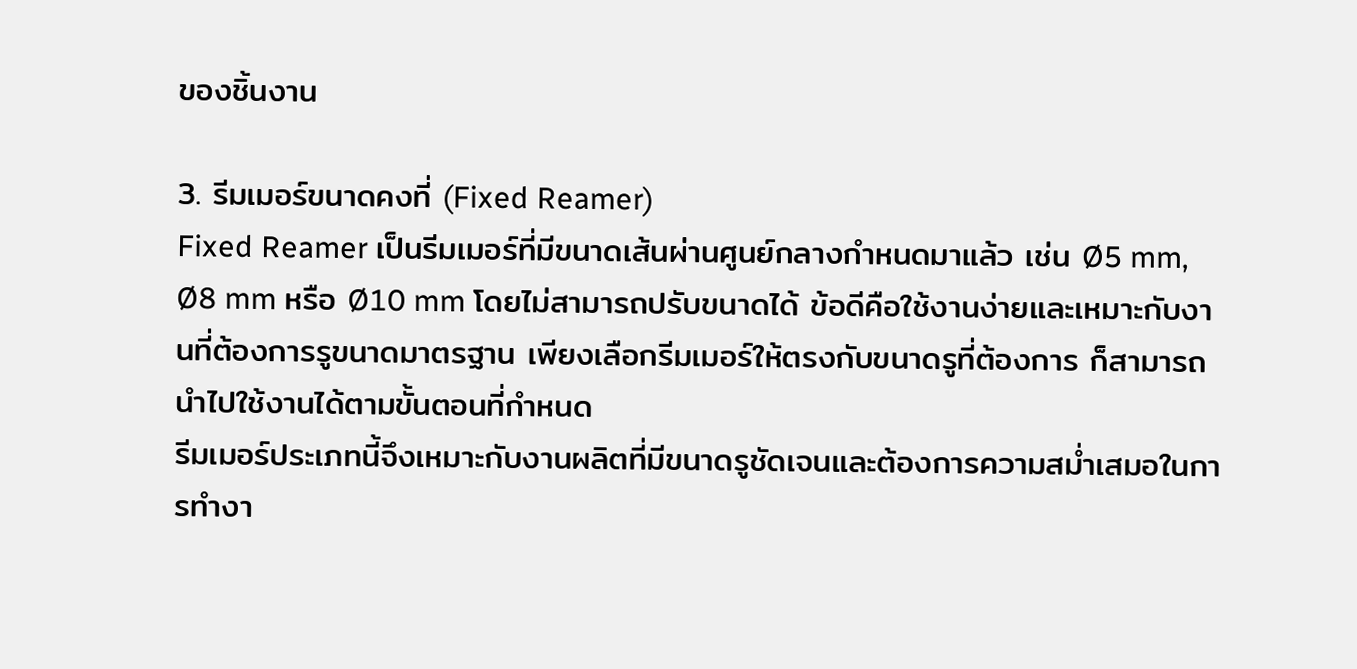ของชิ้นงาน

3. รีมเมอร์ขนาดคงที่ (Fixed Reamer)
Fixed Reamer เป็นรีมเมอร์ที่มีขนาดเส้นผ่านศูนย์กลางกำหนดมาแล้ว เช่น Ø5 mm, Ø8 mm หรือ Ø10 mm โดยไม่สามารถปรับขนาดได้ ข้อดีคือใช้งานง่ายและเหมาะกับงานที่ต้องการรูขนาดมาตรฐาน เพียงเลือกรีมเมอร์ให้ตรงกับขนาดรูที่ต้องการ ก็สามารถนำไปใช้งานได้ตามขั้นตอนที่กำหนด
รีมเมอร์ประเภทนี้จึงเหมาะกับงานผลิตที่มีขนาดรูชัดเจนและต้องการความสม่ำเสมอในการทำงา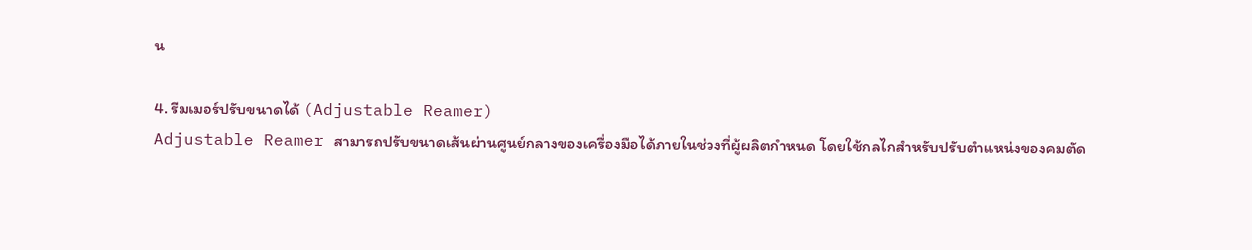น

4. รีมเมอร์ปรับขนาดได้ (Adjustable Reamer)
Adjustable Reamer สามารถปรับขนาดเส้นผ่านศูนย์กลางของเครื่องมือได้ภายในช่วงที่ผู้ผลิตกำหนด โดยใช้กลไกสำหรับปรับตำแหน่งของคมตัด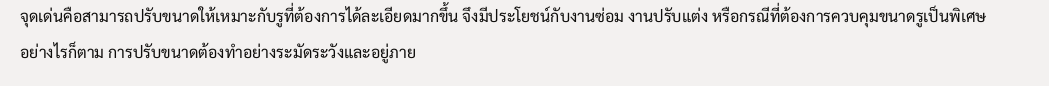จุดเด่นคือสามารถปรับขนาดให้เหมาะกับรูที่ต้องการได้ละเอียดมากขึ้น จึงมีประโยชน์กับงานซ่อม งานปรับแต่ง หรือกรณีที่ต้องการควบคุมขนาดรูเป็นพิเศษ
อย่างไรก็ตาม การปรับขนาดต้องทำอย่างระมัดระวังและอยู่ภาย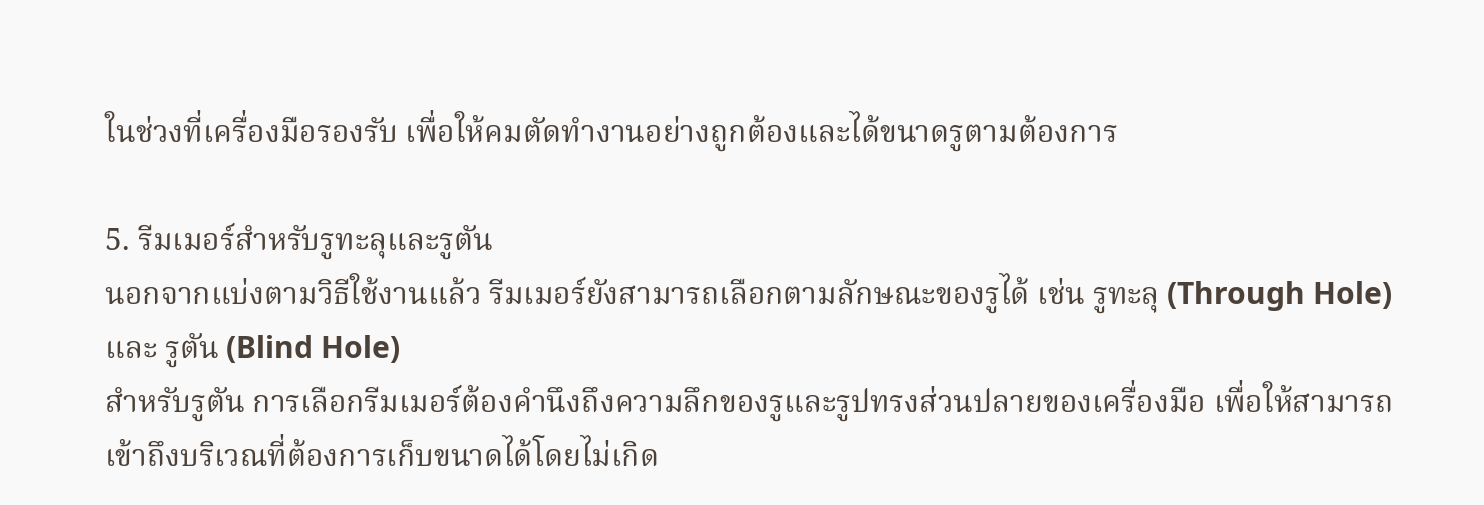ในช่วงที่เครื่องมือรองรับ เพื่อให้คมตัดทำงานอย่างถูกต้องและได้ขนาดรูตามต้องการ

5. รีมเมอร์สำหรับรูทะลุและรูตัน
นอกจากแบ่งตามวิธีใช้งานแล้ว รีมเมอร์ยังสามารถเลือกตามลักษณะของรูได้ เช่น รูทะลุ (Through Hole) และ รูตัน (Blind Hole)
สำหรับรูตัน การเลือกรีมเมอร์ต้องคำนึงถึงความลึกของรูและรูปทรงส่วนปลายของเครื่องมือ เพื่อให้สามารถเข้าถึงบริเวณที่ต้องการเก็บขนาดได้โดยไม่เกิด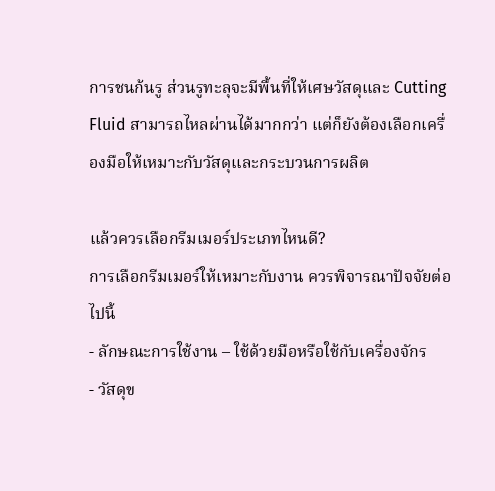การชนก้นรู ส่วนรูทะลุจะมีพื้นที่ให้เศษวัสดุและ Cutting Fluid สามารถไหลผ่านได้มากกว่า แต่ก็ยังต้องเลือกเครื่องมือให้เหมาะกับวัสดุและกระบวนการผลิต

แล้วควรเลือกรีมเมอร์ประเภทไหนดี?
การเลือกรีมเมอร์ให้เหมาะกับงาน ควรพิจารณาปัจจัยต่อไปนี้
- ลักษณะการใช้งาน – ใช้ด้วยมือหรือใช้กับเครื่องจักร
- วัสดุข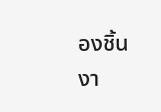องชิ้นงา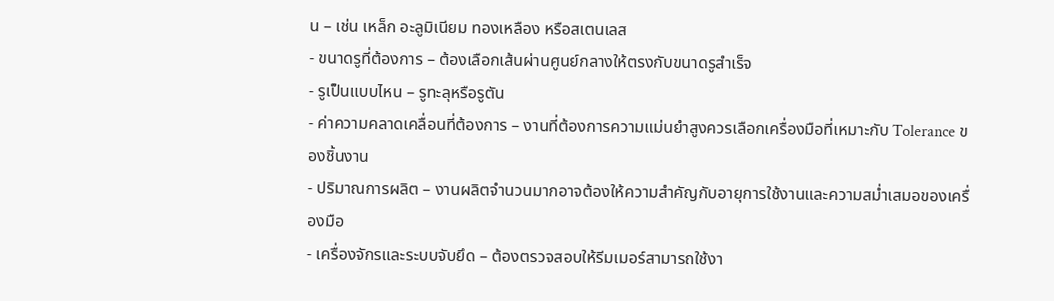น – เช่น เหล็ก อะลูมิเนียม ทองเหลือง หรือสเตนเลส
- ขนาดรูที่ต้องการ – ต้องเลือกเส้นผ่านศูนย์กลางให้ตรงกับขนาดรูสำเร็จ
- รูเป็นแบบไหน – รูทะลุหรือรูตัน
- ค่าความคลาดเคลื่อนที่ต้องการ – งานที่ต้องการความแม่นยำสูงควรเลือกเครื่องมือที่เหมาะกับ Tolerance ของชิ้นงาน
- ปริมาณการผลิต – งานผลิตจำนวนมากอาจต้องให้ความสำคัญกับอายุการใช้งานและความสม่ำเสมอของเครื่องมือ
- เครื่องจักรและระบบจับยึด – ต้องตรวจสอบให้รีมเมอร์สามารถใช้งา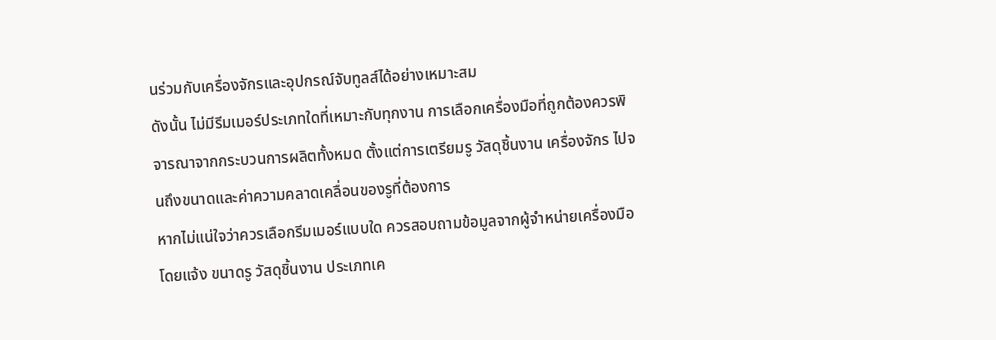นร่วมกับเครื่องจักรและอุปกรณ์จับทูลส์ได้อย่างเหมาะสม
ดังนั้น ไม่มีรีมเมอร์ประเภทใดที่เหมาะกับทุกงาน การเลือกเครื่องมือที่ถูกต้องควรพิจารณาจากกระบวนการผลิตทั้งหมด ตั้งแต่การเตรียมรู วัสดุชิ้นงาน เครื่องจักร ไปจนถึงขนาดและค่าความคลาดเคลื่อนของรูที่ต้องการ
หากไม่แน่ใจว่าควรเลือกรีมเมอร์แบบใด ควรสอบถามข้อมูลจากผู้จำหน่ายเครื่องมือ โดยแจ้ง ขนาดรู วัสดุชิ้นงาน ประเภทเค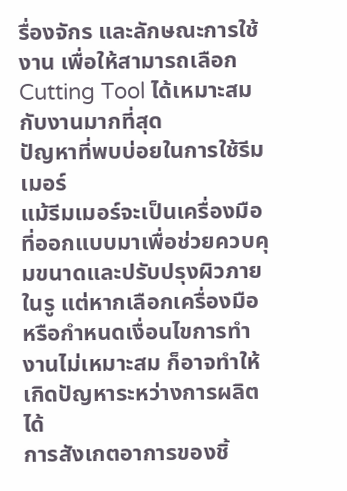รื่องจักร และลักษณะการใช้งาน เพื่อให้สามารถเลือก Cutting Tool ได้เหมาะสมกับงานมากที่สุด
ปัญหาที่พบบ่อยในการใช้รีมเมอร์
แม้รีมเมอร์จะเป็นเครื่องมือที่ออกแบบมาเพื่อช่วยควบคุมขนาดและปรับปรุงผิวภายในรู แต่หากเลือกเครื่องมือหรือกำหนดเงื่อนไขการทำงานไม่เหมาะสม ก็อาจทำให้เกิดปัญหาระหว่างการผลิตได้
การสังเกตอาการของชิ้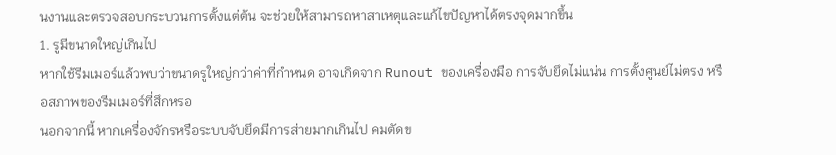นงานและตรวจสอบกระบวนการตั้งแต่ต้น จะช่วยให้สามารถหาสาเหตุและแก้ไขปัญหาได้ตรงจุดมากขึ้น
1. รูมีขนาดใหญ่เกินไป
หากใช้รีมเมอร์แล้วพบว่าขนาดรูใหญ่กว่าค่าที่กำหนด อาจเกิดจาก Runout ของเครื่องมือ การจับยึดไม่แน่น การตั้งศูนย์ไม่ตรง หรือสภาพของรีมเมอร์ที่สึกหรอ
นอกจากนี้ หากเครื่องจักรหรือระบบจับยึดมีการส่ายมากเกินไป คมตัดข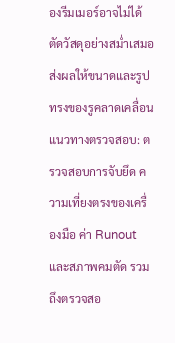องรีมเมอร์อาจไม่ได้ตัดวัสดุอย่างสม่ำเสมอ ส่งผลให้ขนาดและรูปทรงของรูคลาดเคลื่อน
แนวทางตรวจสอบ: ตรวจสอบการจับยึด ความเที่ยงตรงของเครื่องมือ ค่า Runout และสภาพคมตัด รวมถึงตรวจสอ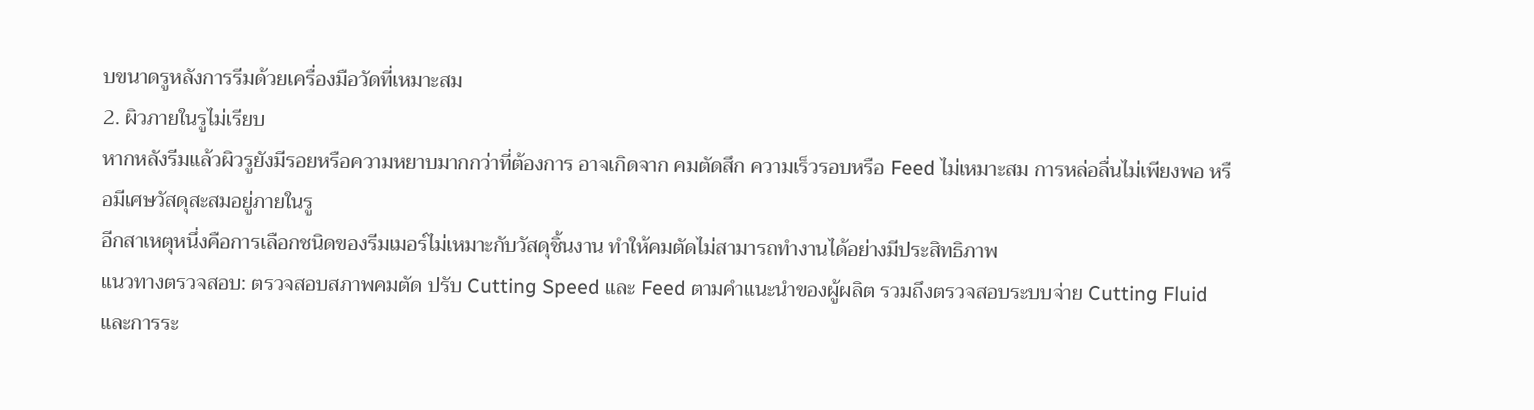บขนาดรูหลังการรีมด้วยเครื่องมือวัดที่เหมาะสม
2. ผิวภายในรูไม่เรียบ
หากหลังรีมแล้วผิวรูยังมีรอยหรือความหยาบมากกว่าที่ต้องการ อาจเกิดจาก คมตัดสึก ความเร็วรอบหรือ Feed ไม่เหมาะสม การหล่อลื่นไม่เพียงพอ หรือมีเศษวัสดุสะสมอยู่ภายในรู
อีกสาเหตุหนึ่งคือการเลือกชนิดของรีมเมอร์ไม่เหมาะกับวัสดุชิ้นงาน ทำให้คมตัดไม่สามารถทำงานได้อย่างมีประสิทธิภาพ
แนวทางตรวจสอบ: ตรวจสอบสภาพคมตัด ปรับ Cutting Speed และ Feed ตามคำแนะนำของผู้ผลิต รวมถึงตรวจสอบระบบจ่าย Cutting Fluid และการระ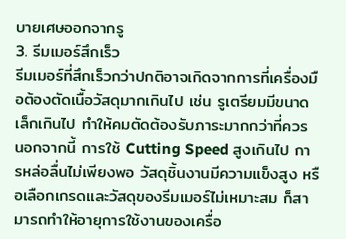บายเศษออกจากรู
3. รีมเมอร์สึกเร็ว
รีมเมอร์ที่สึกเร็วกว่าปกติอาจเกิดจากการที่เครื่องมือต้องตัดเนื้อวัสดุมากเกินไป เช่น รูเตรียมมีขนาดเล็กเกินไป ทำให้คมตัดต้องรับภาระมากกว่าที่ควร
นอกจากนี้ การใช้ Cutting Speed สูงเกินไป การหล่อลื่นไม่เพียงพอ วัสดุชิ้นงานมีความแข็งสูง หรือเลือกเกรดและวัสดุของรีมเมอร์ไม่เหมาะสม ก็สามารถทำให้อายุการใช้งานของเครื่อ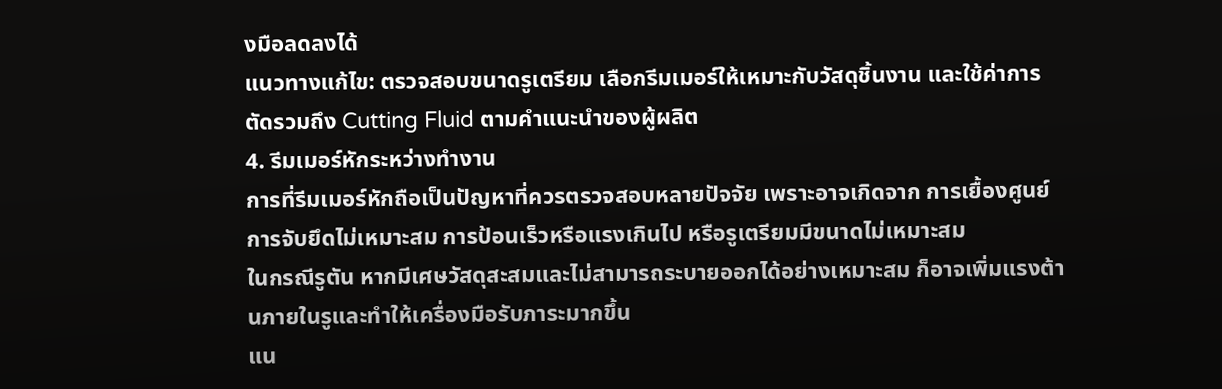งมือลดลงได้
แนวทางแก้ไข: ตรวจสอบขนาดรูเตรียม เลือกรีมเมอร์ให้เหมาะกับวัสดุชิ้นงาน และใช้ค่าการตัดรวมถึง Cutting Fluid ตามคำแนะนำของผู้ผลิต
4. รีมเมอร์หักระหว่างทำงาน
การที่รีมเมอร์หักถือเป็นปัญหาที่ควรตรวจสอบหลายปัจจัย เพราะอาจเกิดจาก การเยื้องศูนย์ การจับยึดไม่เหมาะสม การป้อนเร็วหรือแรงเกินไป หรือรูเตรียมมีขนาดไม่เหมาะสม
ในกรณีรูตัน หากมีเศษวัสดุสะสมและไม่สามารถระบายออกได้อย่างเหมาะสม ก็อาจเพิ่มแรงต้านภายในรูและทำให้เครื่องมือรับภาระมากขึ้น
แน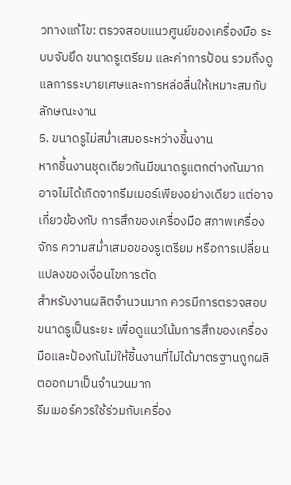วทางแก้ไข: ตรวจสอบแนวศูนย์ของเครื่องมือ ระบบจับยึด ขนาดรูเตรียม และค่าการป้อน รวมถึงดูแลการระบายเศษและการหล่อลื่นให้เหมาะสมกับลักษณะงาน
5. ขนาดรูไม่สม่ำเสมอระหว่างชิ้นงาน
หากชิ้นงานชุดเดียวกันมีขนาดรูแตกต่างกันมาก อาจไม่ได้เกิดจากรีมเมอร์เพียงอย่างเดียว แต่อาจเกี่ยวข้องกับ การสึกของเครื่องมือ สภาพเครื่องจักร ความสม่ำเสมอของรูเตรียม หรือการเปลี่ยนแปลงของเงื่อนไขการตัด
สำหรับงานผลิตจำนวนมาก ควรมีการตรวจสอบขนาดรูเป็นระยะ เพื่อดูแนวโน้มการสึกของเครื่องมือและป้องกันไม่ให้ชิ้นงานที่ไม่ได้มาตรฐานถูกผลิตออกมาเป็นจำนวนมาก
รีมเมอร์ควรใช้ร่วมกับเครื่อง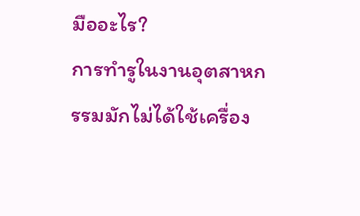มืออะไร?
การทำรูในงานอุตสาหกรรมมักไม่ได้ใช้เครื่อง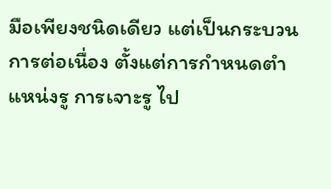มือเพียงชนิดเดียว แต่เป็นกระบวนการต่อเนื่อง ตั้งแต่การกำหนดตำแหน่งรู การเจาะรู ไป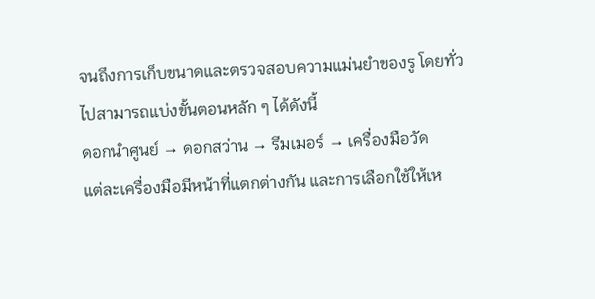จนถึงการเก็บขนาดและตรวจสอบความแม่นยำของรู โดยทั่วไปสามารถแบ่งขั้นตอนหลัก ๆ ได้ดังนี้
ดอกนำศูนย์ → ดอกสว่าน → รีมเมอร์ → เครื่องมือวัด
แต่ละเครื่องมือมีหน้าที่แตกต่างกัน และการเลือกใช้ให้เห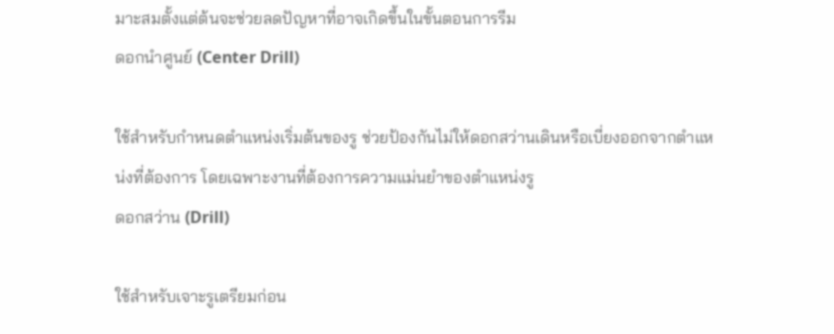มาะสมตั้งแต่ต้นจะช่วยลดปัญหาที่อาจเกิดขึ้นในขั้นตอนการรีม
ดอกนำศูนย์ (Center Drill)

ใช้สำหรับกำหนดตำแหน่งเริ่มต้นของรู ช่วยป้องกันไม่ให้ดอกสว่านเดินหรือเบี่ยงออกจากตำแหน่งที่ต้องการ โดยเฉพาะงานที่ต้องการความแม่นยำของตำแหน่งรู
ดอกสว่าน (Drill)

ใช้สำหรับเจาะรูเตรียมก่อน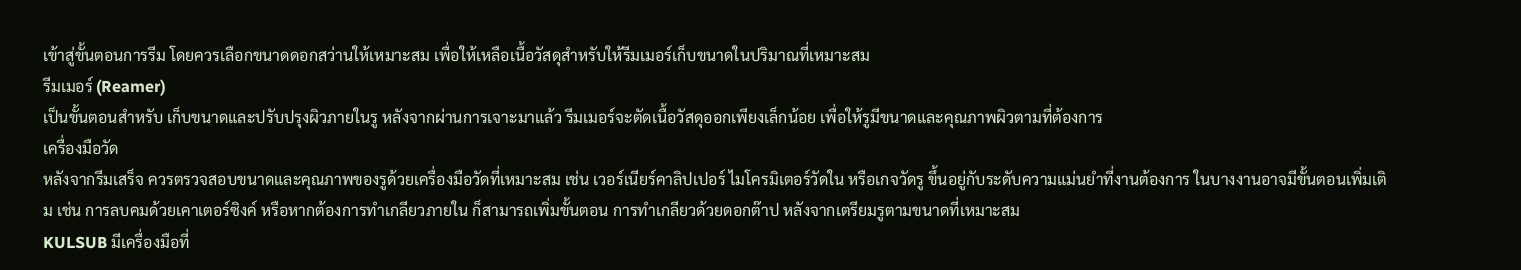เข้าสู่ขั้นตอนการรีม โดยควรเลือกขนาดดอกสว่านให้เหมาะสม เพื่อให้เหลือเนื้อวัสดุสำหรับให้รีมเมอร์เก็บขนาดในปริมาณที่เหมาะสม
รีมเมอร์ (Reamer)
เป็นขั้นตอนสำหรับ เก็บขนาดและปรับปรุงผิวภายในรู หลังจากผ่านการเจาะมาแล้ว รีมเมอร์จะตัดเนื้อวัสดุออกเพียงเล็กน้อย เพื่อให้รูมีขนาดและคุณภาพผิวตามที่ต้องการ
เครื่องมือวัด
หลังจากรีมเสร็จ ควรตรวจสอบขนาดและคุณภาพของรูด้วยเครื่องมือวัดที่เหมาะสม เช่น เวอร์เนียร์คาลิปเปอร์ ไมโครมิเตอร์วัดใน หรือเกจวัดรู ขึ้นอยู่กับระดับความแม่นยำที่งานต้องการ ในบางงานอาจมีขั้นตอนเพิ่มเติม เช่น การลบคมด้วยเคาเตอร์ซิงค์ หรือหากต้องการทำเกลียวภายใน ก็สามารถเพิ่มขั้นตอน การทำเกลียวด้วยดอกต๊าป หลังจากเตรียมรูตามขนาดที่เหมาะสม
KULSUB มีเครื่องมือที่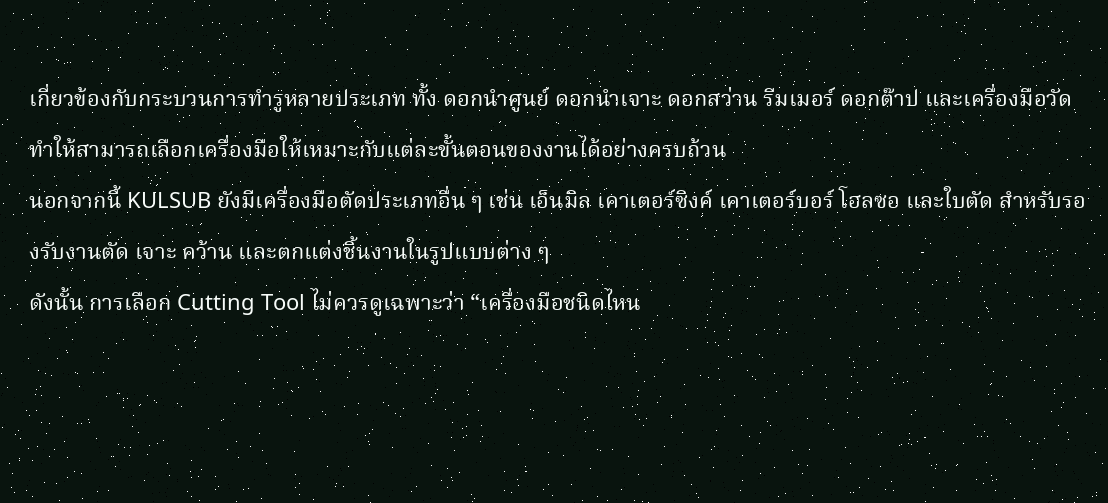เกี่ยวข้องกับกระบวนการทำรูหลายประเภท ทั้ง ดอกนำศูนย์ ดอกนำเจาะ ดอกสว่าน รีมเมอร์ ดอกต๊าป และเครื่องมือวัด ทำให้สามารถเลือกเครื่องมือให้เหมาะกับแต่ละขั้นตอนของงานได้อย่างครบถ้วน
นอกจากนี้ KULSUB ยังมีเครื่องมือตัดประเภทอื่น ๆ เช่น เอ็นมิล เคาเตอร์ซิงค์ เคาเตอร์บอร์ โฮลซอ และใบตัด สำหรับรองรับงานตัด เจาะ คว้าน และตกแต่งชิ้นงานในรูปแบบต่าง ๆ
ดังนั้น การเลือก Cutting Tool ไม่ควรดูเฉพาะว่า “เครื่องมือชนิดไหน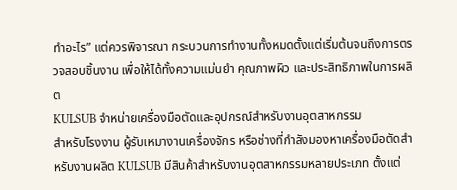ทำอะไร” แต่ควรพิจารณา กระบวนการทำงานทั้งหมดตั้งแต่เริ่มต้นจนถึงการตรวจสอบชิ้นงาน เพื่อให้ได้ทั้งความแม่นยำ คุณภาพผิว และประสิทธิภาพในการผลิต
KULSUB จำหน่ายเครื่องมือตัดและอุปกรณ์สำหรับงานอุตสาหกรรม
สำหรับโรงงาน ผู้รับเหมางานเครื่องจักร หรือช่างที่กำลังมองหาเครื่องมือตัดสำหรับงานผลิต KULSUB มีสินค้าสำหรับงานอุตสาหกรรมหลายประเภท ตั้งแต่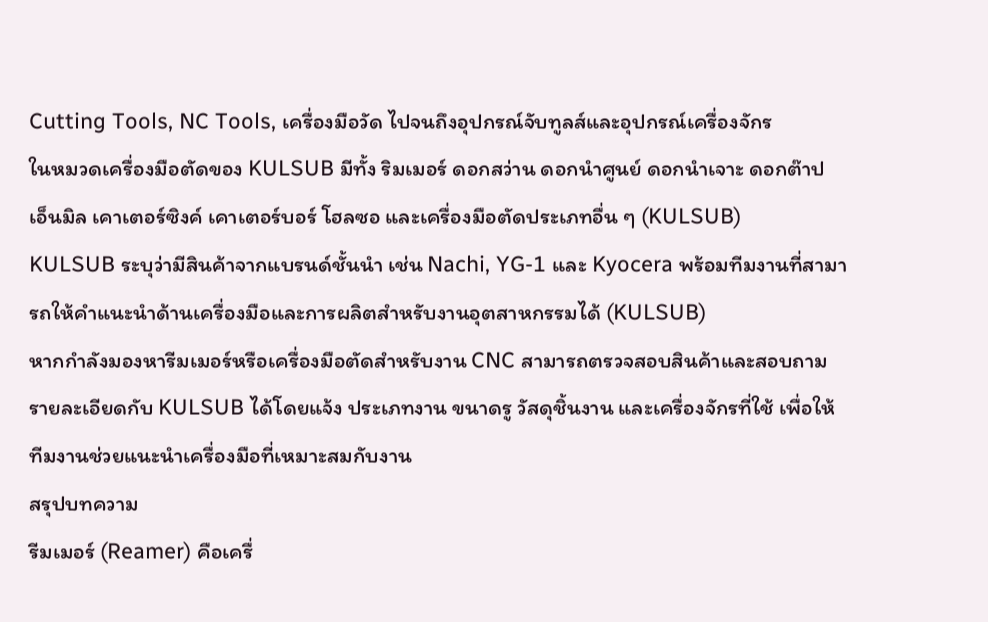Cutting Tools, NC Tools, เครื่องมือวัด ไปจนถึงอุปกรณ์จับทูลส์และอุปกรณ์เครื่องจักร
ในหมวดเครื่องมือตัดของ KULSUB มีทั้ง ริมเมอร์ ดอกสว่าน ดอกนำศูนย์ ดอกนำเจาะ ดอกต๊าป เอ็นมิล เคาเตอร์ซิงค์ เคาเตอร์บอร์ โฮลซอ และเครื่องมือตัดประเภทอื่น ๆ (KULSUB)
KULSUB ระบุว่ามีสินค้าจากแบรนด์ชั้นนำ เช่น Nachi, YG-1 และ Kyocera พร้อมทีมงานที่สามารถให้คำแนะนำด้านเครื่องมือและการผลิตสำหรับงานอุตสาหกรรมได้ (KULSUB)
หากกำลังมองหารีมเมอร์หรือเครื่องมือตัดสำหรับงาน CNC สามารถตรวจสอบสินค้าและสอบถามรายละเอียดกับ KULSUB ได้โดยแจ้ง ประเภทงาน ขนาดรู วัสดุชิ้นงาน และเครื่องจักรที่ใช้ เพื่อให้ทีมงานช่วยแนะนำเครื่องมือที่เหมาะสมกับงาน
สรุปบทความ
รีมเมอร์ (Reamer) คือเครื่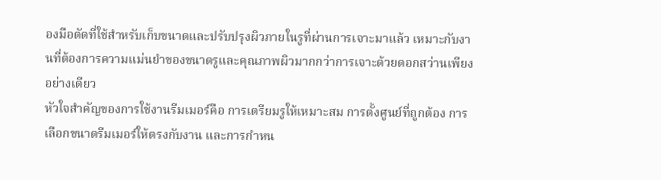องมือตัดที่ใช้สำหรับเก็บขนาดและปรับปรุงผิวภายในรูที่ผ่านการเจาะมาแล้ว เหมาะกับงานที่ต้องการความแม่นยำของขนาดรูและคุณภาพผิวมากกว่าการเจาะด้วยดอกสว่านเพียงอย่างเดียว
หัวใจสำคัญของการใช้งานรีมเมอร์คือ การเตรียมรูให้เหมาะสม การตั้งศูนย์ที่ถูกต้อง การเลือกขนาดรีมเมอร์ให้ตรงกับงาน และการกำหน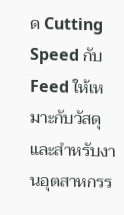ด Cutting Speed กับ Feed ให้เหมาะกับวัสดุ
และสำหรับงานอุตสาหกรร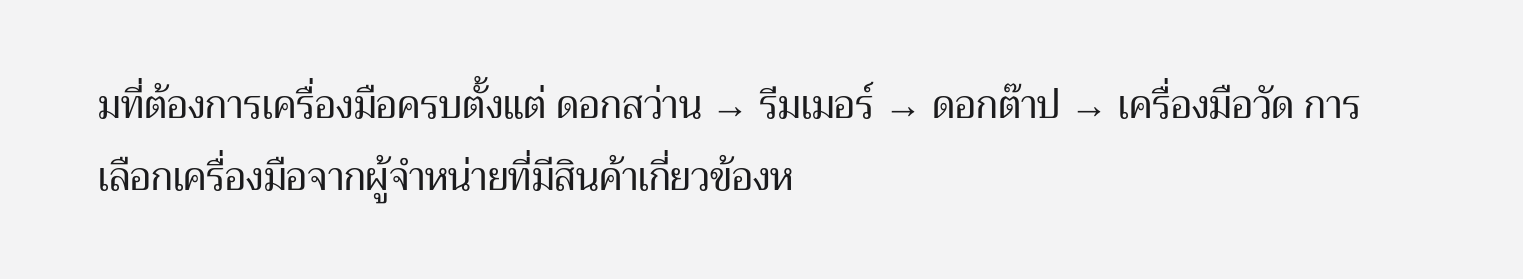มที่ต้องการเครื่องมือครบตั้งแต่ ดอกสว่าน → รีมเมอร์ → ดอกต๊าป → เครื่องมือวัด การเลือกเครื่องมือจากผู้จำหน่ายที่มีสินค้าเกี่ยวข้องห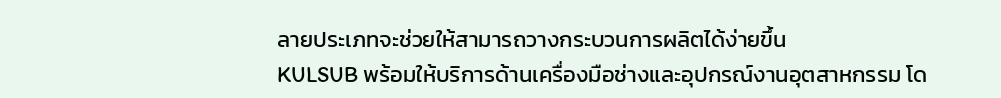ลายประเภทจะช่วยให้สามารถวางกระบวนการผลิตได้ง่ายขึ้น
KULSUB พร้อมให้บริการด้านเครื่องมือช่างและอุปกรณ์งานอุตสาหกรรม โด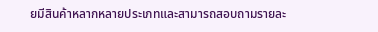ยมีสินค้าหลากหลายประเภทและสามารถสอบถามรายละ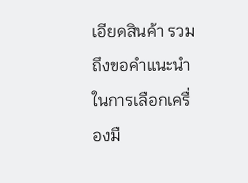เอียดสินค้า รวมถึงขอคำแนะนำในการเลือกเครื่องมื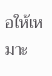อให้เหมาะ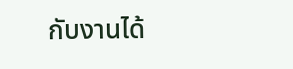กับงานได้